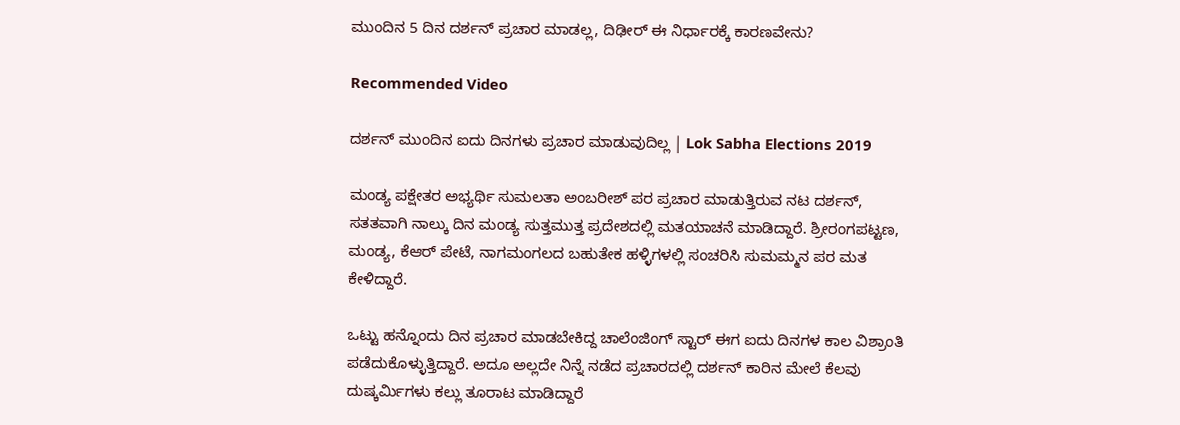ಮುಂದಿನ 5 ದಿನ ದರ್ಶನ್ ಪ್ರಚಾರ ಮಾಡಲ್ಲ, ದಿಢೀರ್ ಈ ನಿರ್ಧಾರಕ್ಕೆ ಕಾರಣವೇನು?

Recommended Video

ದರ್ಶನ್ ಮುಂದಿನ ಐದು ದಿನಗಳು ಪ್ರಚಾರ ಮಾಡುವುದಿಲ್ಲ | Lok Sabha Elections 2019

ಮಂಡ್ಯ ಪಕ್ಷೇತರ ಅಭ್ಯರ್ಥಿ ಸುಮಲತಾ ಅಂಬರೀಶ್ ಪರ ಪ್ರಚಾರ ಮಾಡುತ್ತಿರುವ ನಟ ದರ್ಶನ್, ಸತತವಾಗಿ ನಾಲ್ಕು ದಿನ ಮಂಡ್ಯ ಸುತ್ತಮುತ್ತ ಪ್ರದೇಶದಲ್ಲಿ ಮತಯಾಚನೆ ಮಾಡಿದ್ದಾರೆ. ಶ್ರೀರಂಗಪಟ್ಟಣ, ಮಂಡ್ಯ, ಕೆಆರ್ ಪೇಟೆ, ನಾಗಮಂಗಲದ ಬಹುತೇಕ ಹಳ್ಳಿಗಳಲ್ಲಿ ಸಂಚರಿಸಿ ಸುಮಮ್ಮನ ಪರ ಮತ ಕೇಳಿದ್ದಾರೆ.

ಒಟ್ಟು ಹನ್ನೊಂದು ದಿನ ಪ್ರಚಾರ ಮಾಡಬೇಕಿದ್ದ ಚಾಲೆಂಜಿಂಗ್ ಸ್ಟಾರ್ ಈಗ ಐದು ದಿನಗಳ ಕಾಲ ವಿಶ್ರಾಂತಿ ಪಡೆದುಕೊಳ್ಳುತ್ತಿದ್ದಾರೆ. ಅದೂ ಅಲ್ಲದೇ ನಿನ್ನೆ ನಡೆದ ಪ್ರಚಾರದಲ್ಲಿ ದರ್ಶನ್ ಕಾರಿನ ಮೇಲೆ ಕೆಲವು ದುಷ್ಕರ್ಮಿಗಳು ಕಲ್ಲು ತೂರಾಟ ಮಾಡಿದ್ದಾರೆ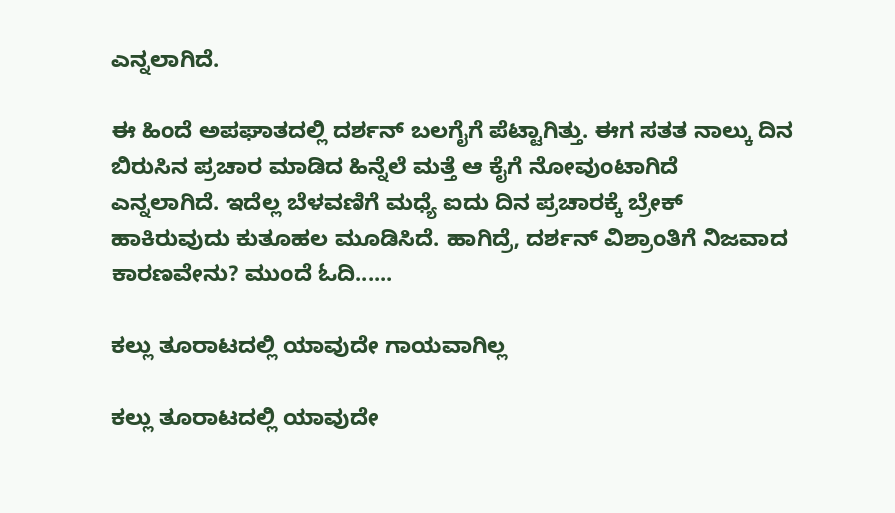ಎನ್ನಲಾಗಿದೆ.

ಈ ಹಿಂದೆ ಅಪಘಾತದಲ್ಲಿ ದರ್ಶನ್ ಬಲಗೈಗೆ ಪೆಟ್ಟಾಗಿತ್ತು. ಈಗ ಸತತ ನಾಲ್ಕು ದಿನ ಬಿರುಸಿನ ಪ್ರಚಾರ ಮಾಡಿದ ಹಿನ್ನೆಲೆ ಮತ್ತೆ ಆ ಕೈಗೆ ನೋವುಂಟಾಗಿದೆ ಎನ್ನಲಾಗಿದೆ. ಇದೆಲ್ಲ ಬೆಳವಣಿಗೆ ಮಧ್ಯೆ ಐದು ದಿನ ಪ್ರಚಾರಕ್ಕೆ ಬ್ರೇಕ್ ಹಾಕಿರುವುದು ಕುತೂಹಲ ಮೂಡಿಸಿದೆ. ಹಾಗಿದ್ರೆ, ದರ್ಶನ್ ವಿಶ್ರಾಂತಿಗೆ ನಿಜವಾದ ಕಾರಣವೇನು? ಮುಂದೆ ಓದಿ......

ಕಲ್ಲು ತೂರಾಟದಲ್ಲಿ ಯಾವುದೇ ಗಾಯವಾಗಿಲ್ಲ

ಕಲ್ಲು ತೂರಾಟದಲ್ಲಿ ಯಾವುದೇ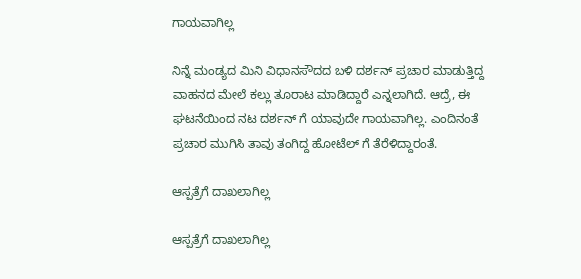ಗಾಯವಾಗಿಲ್ಲ

ನಿನ್ನೆ ಮಂಡ್ಯದ ಮಿನಿ ವಿಧಾನಸೌದದ ಬಳಿ ದರ್ಶನ್ ಪ್ರಚಾರ ಮಾಡುತ್ತಿದ್ದ ವಾಹನದ ಮೇಲೆ ಕಲ್ಲು ತೂರಾಟ ಮಾಡಿದ್ದಾರೆ ಎನ್ನಲಾಗಿದೆ. ಆದ್ರೆ, ಈ ಘಟನೆಯಿಂದ ನಟ ದರ್ಶನ್ ಗೆ ಯಾವುದೇ ಗಾಯವಾಗಿಲ್ಲ. ಎಂದಿನಂತೆ ಪ್ರಚಾರ ಮುಗಿಸಿ ತಾವು ತಂಗಿದ್ದ ಹೋಟೆಲ್ ಗೆ ತೆರೆಳಿದ್ದಾರಂತೆ.

ಆಸ್ಪತ್ರೆಗೆ ದಾಖಲಾಗಿಲ್ಲ

ಆಸ್ಪತ್ರೆಗೆ ದಾಖಲಾಗಿಲ್ಲ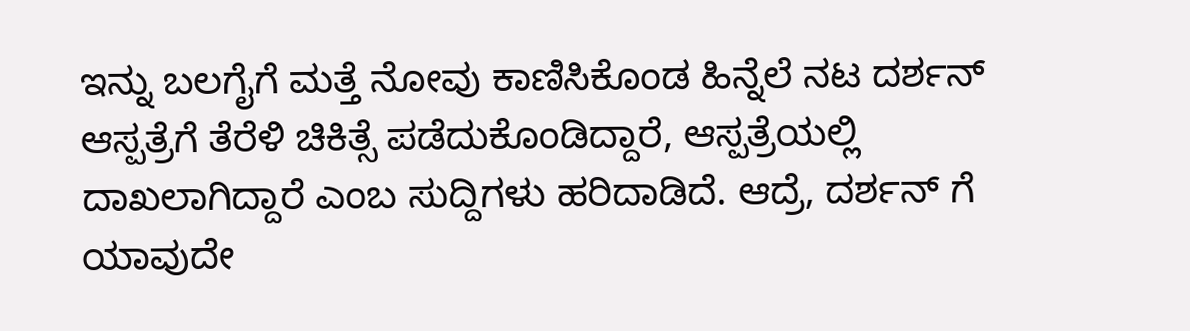ಇನ್ನು ಬಲಗೈಗೆ ಮತ್ತೆ ನೋವು ಕಾಣಿಸಿಕೊಂಡ ಹಿನ್ನೆಲೆ ನಟ ದರ್ಶನ್ ಆಸ್ಪತ್ರೆಗೆ ತೆರೆಳಿ ಚಿಕಿತ್ಸೆ ಪಡೆದುಕೊಂಡಿದ್ದಾರೆ, ಆಸ್ಪತ್ರೆಯಲ್ಲಿ ದಾಖಲಾಗಿದ್ದಾರೆ ಎಂಬ ಸುದ್ದಿಗಳು ಹರಿದಾಡಿದೆ. ಆದ್ರೆ, ದರ್ಶನ್ ಗೆ ಯಾವುದೇ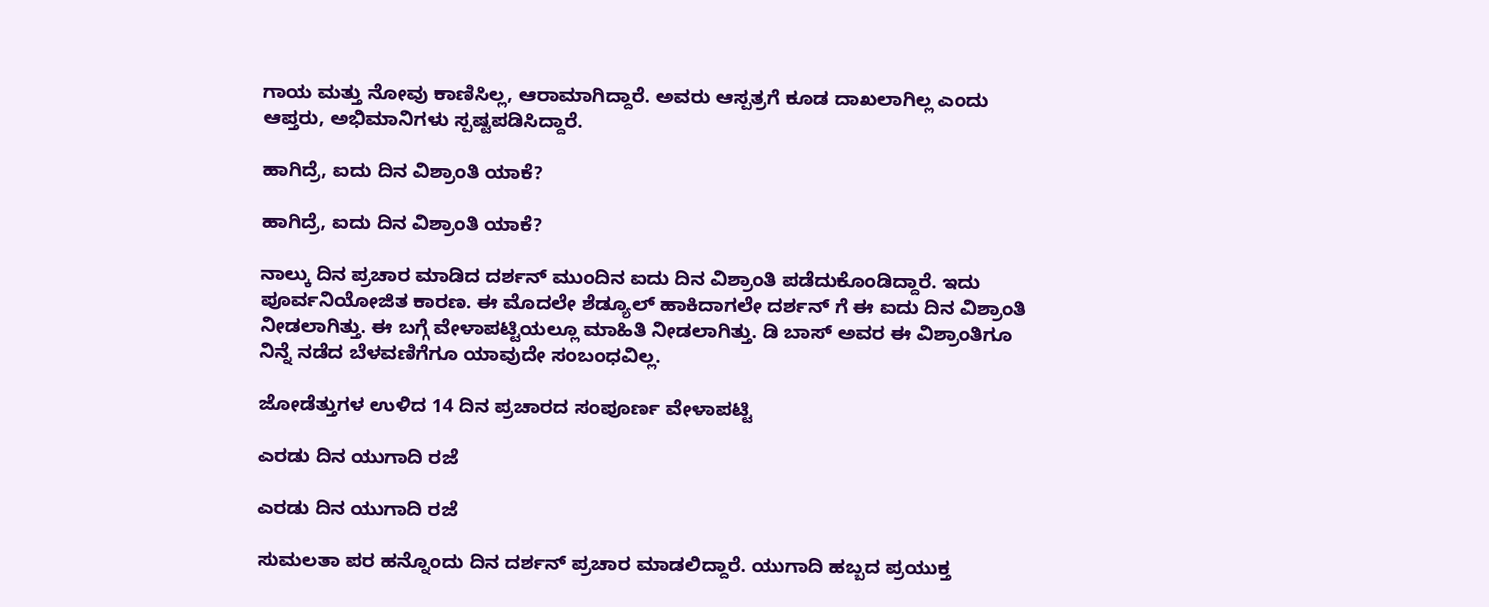ಗಾಯ ಮತ್ತು ನೋವು ಕಾಣಿಸಿಲ್ಲ, ಆರಾಮಾಗಿದ್ದಾರೆ. ಅವರು ಆಸ್ಪತ್ರಗೆ ಕೂಡ ದಾಖಲಾಗಿಲ್ಲ ಎಂದು ಆಪ್ತರು, ಅಭಿಮಾನಿಗಳು ಸ್ಪಷ್ಟಪಡಿಸಿದ್ದಾರೆ.

ಹಾಗಿದ್ರೆ, ಐದು ದಿನ ವಿಶ್ರಾಂತಿ ಯಾಕೆ?

ಹಾಗಿದ್ರೆ, ಐದು ದಿನ ವಿಶ್ರಾಂತಿ ಯಾಕೆ?

ನಾಲ್ಕು ದಿನ ಪ್ರಚಾರ ಮಾಡಿದ ದರ್ಶನ್ ಮುಂದಿನ ಐದು ದಿನ ವಿಶ್ರಾಂತಿ ಪಡೆದುಕೊಂಡಿದ್ದಾರೆ. ಇದು ಪೂರ್ವನಿಯೋಜಿತ ಕಾರಣ. ಈ ಮೊದಲೇ ಶೆಡ್ಯೂಲ್ ಹಾಕಿದಾಗಲೇ ದರ್ಶನ್ ಗೆ ಈ ಐದು ದಿನ ವಿಶ್ರಾಂತಿ ನೀಡಲಾಗಿತ್ತು. ಈ ಬಗ್ಗೆ ವೇಳಾಪಟ್ಟಿಯಲ್ಲೂ ಮಾಹಿತಿ ನೀಡಲಾಗಿತ್ತು. ಡಿ ಬಾಸ್ ಅವರ ಈ ವಿಶ್ರಾಂತಿಗೂ ನಿನ್ನೆ ನಡೆದ ಬೆಳವಣಿಗೆಗೂ ಯಾವುದೇ ಸಂಬಂಧವಿಲ್ಲ.

ಜೋಡೆತ್ತುಗಳ ಉಳಿದ 14 ದಿನ ಪ್ರಚಾರದ ಸಂಪೂರ್ಣ ವೇಳಾಪಟ್ಟಿ

ಎರಡು ದಿನ ಯುಗಾದಿ ರಜೆ

ಎರಡು ದಿನ ಯುಗಾದಿ ರಜೆ

ಸುಮಲತಾ ಪರ ಹನ್ನೊಂದು ದಿನ ದರ್ಶನ್ ಪ್ರಚಾರ ಮಾಡಲಿದ್ದಾರೆ. ಯುಗಾದಿ ಹಬ್ಬದ ಪ್ರಯುಕ್ತ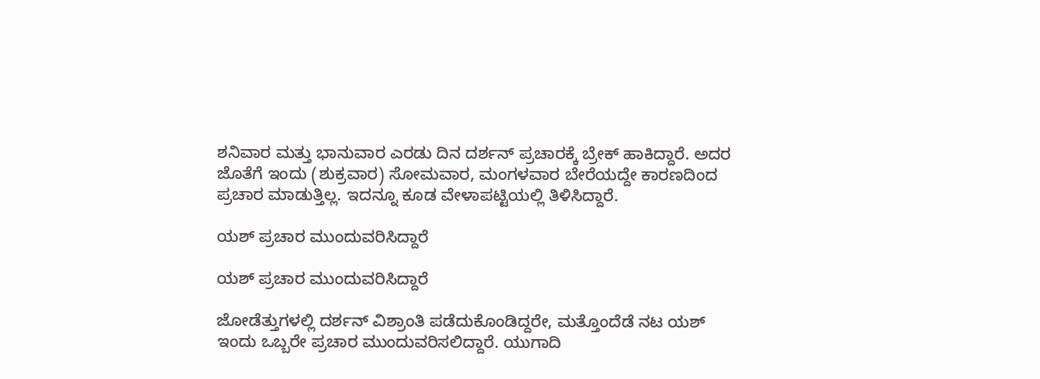ಶನಿವಾರ ಮತ್ತು ಭಾನುವಾರ ಎರಡು ದಿನ ದರ್ಶನ್ ಪ್ರಚಾರಕ್ಕೆ ಬ್ರೇಕ್ ಹಾಕಿದ್ದಾರೆ. ಅದರ ಜೊತೆಗೆ ಇಂದು (ಶುಕ್ರವಾರ) ಸೋಮವಾರ, ಮಂಗಳವಾರ ಬೇರೆಯದ್ದೇ ಕಾರಣದಿಂದ ಪ್ರಚಾರ ಮಾಡುತ್ತಿಲ್ಲ. ಇದನ್ನೂ ಕೂಡ ವೇಳಾಪಟ್ಟಿಯಲ್ಲಿ ತಿಳಿಸಿದ್ದಾರೆ.

ಯಶ್ ಪ್ರಚಾರ ಮುಂದುವರಿಸಿದ್ದಾರೆ

ಯಶ್ ಪ್ರಚಾರ ಮುಂದುವರಿಸಿದ್ದಾರೆ

ಜೋಡೆತ್ತುಗಳಲ್ಲಿ ದರ್ಶನ್ ವಿಶ್ರಾಂತಿ ಪಡೆದುಕೊಂಡಿದ್ದರೇ, ಮತ್ತೊಂದೆಡೆ ನಟ ಯಶ್ ಇಂದು ಒಬ್ಬರೇ ಪ್ರಚಾರ ಮುಂದುವರಿಸಲಿದ್ದಾರೆ. ಯುಗಾದಿ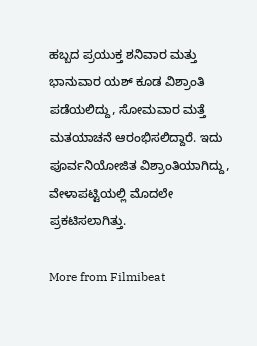ಹಬ್ಬದ ಪ್ರಯುಕ್ತ ಶನಿವಾರ ಮತ್ತು ಭಾನುವಾರ ಯಶ್ ಕೂಡ ವಿಶ್ರಾಂತಿ ಪಡೆಯಲಿದ್ದು, ಸೋಮವಾರ ಮತ್ತೆ ಮತಯಾಚನೆ ಆರಂಭಿಸಲಿದ್ದಾರೆ. ಇದು ಪೂರ್ವನಿಯೋಜಿತ ವಿಶ್ರಾಂತಿಯಾಗಿದ್ದು, ವೇಳಾಪಟ್ಟಿಯಲ್ಲಿ ಮೊದಲೇ ಪ್ರಕಟಿಸಲಾಗಿತ್ತು.

More from Filmibeat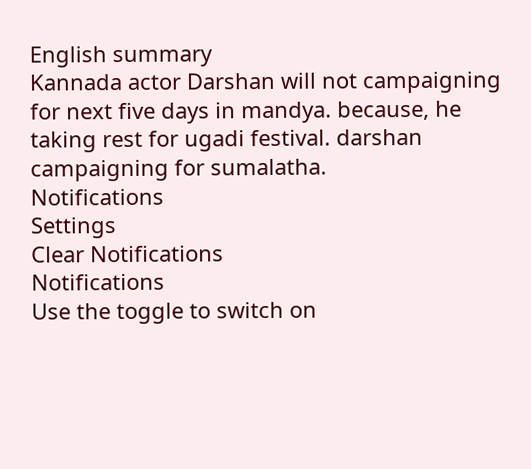English summary
Kannada actor Darshan will not campaigning for next five days in mandya. because, he taking rest for ugadi festival. darshan campaigning for sumalatha.
Notifications
Settings
Clear Notifications
Notifications
Use the toggle to switch on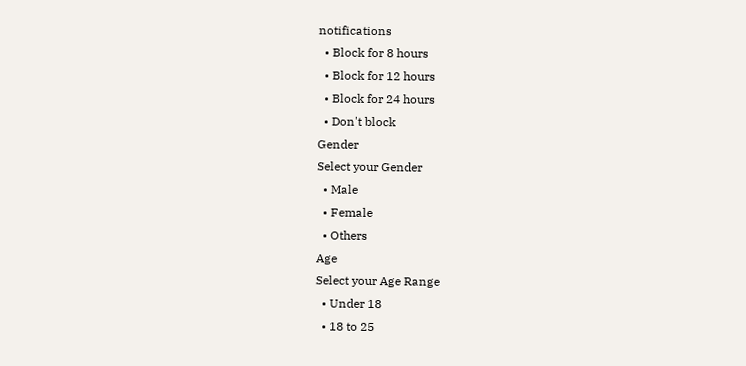notifications
  • Block for 8 hours
  • Block for 12 hours
  • Block for 24 hours
  • Don't block
Gender
Select your Gender
  • Male
  • Female
  • Others
Age
Select your Age Range
  • Under 18
  • 18 to 25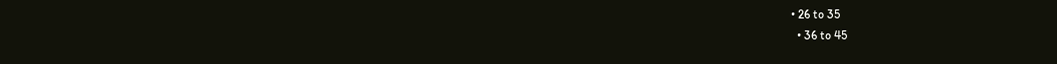• 26 to 35
  • 36 to 45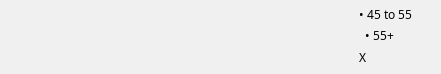• 45 to 55
  • 55+
X